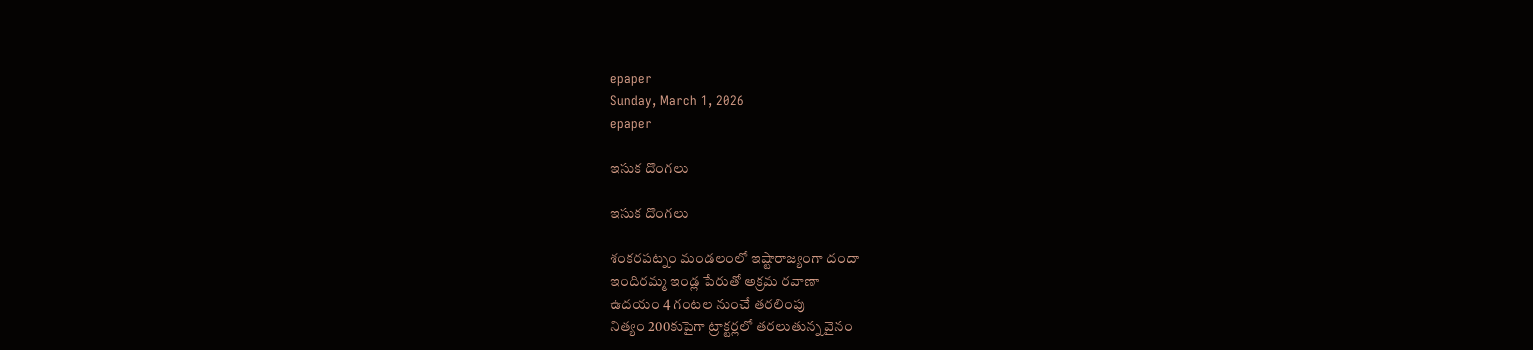epaper
Sunday, March 1, 2026
epaper

ఇసుక దొంగ‌లు

ఇసుక దొంగ‌లు

శంకరపట్నం మండలంలో ఇష్టారాజ్యంగా దందా
ఇందిరమ్మ ఇండ్ల పేరుతో అక్రమ ర‌వాణా
ఉదయం 4 గంటల నుంచే తరలింపు
నిత్యం 200కుపైగా ట్రాక్టర్లలో తరలుతున్న వైనం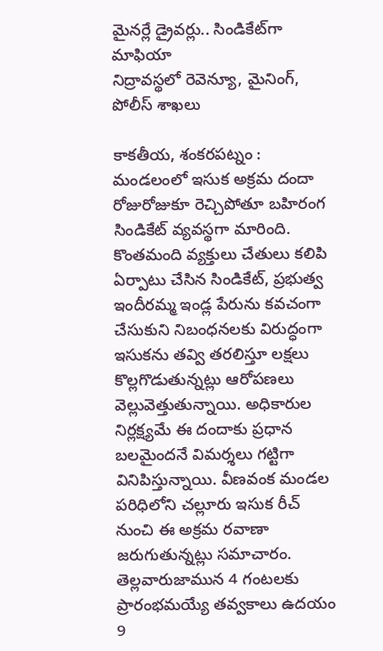మైనర్లే డ్రైవర్లు.. సిండికేట్‌గా మాఫియా
నిద్రావ‌స్థ‌లో రెవెన్యూ, మైనింగ్, పోలీస్ శాఖలు

కాకతీయ, శంకరపట్నం : మండలంలో ఇసుక అక్రమ దందా రోజురోజుకూ రెచ్చిపోతూ బహిరంగ సిండికేట్ వ్యవస్థగా మారింది. కొంతమంది వ్యక్తులు చేతులు కలిపి ఏర్పాటు చేసిన సిండికేట్, ప్రభుత్వ ఇందీరమ్మ ఇండ్ల పేరును కవచంగా చేసుకుని నిబంధనలకు విరుద్ధంగా ఇసుకను తవ్వి తరలిస్తూ లక్షలు కొల్లగొడుతున్నట్లు ఆరోపణలు వెల్లువెత్తుతున్నాయి. అధికారుల నిర్లక్ష్యమే ఈ దందాకు ప్రధాన బలమైందనే విమర్శలు గట్టిగా వినిపిస్తున్నాయి. వీణవంక మండల పరిధిలోని చల్లూరు ఇసుక రీచ్‌ నుంచి ఈ అక్రమ రవాణా జరుగుతున్నట్లు సమాచారం. తెల్లవారుజామున 4 గంటలకు ప్రారంభమయ్యే తవ్వకాలు ఉదయం 9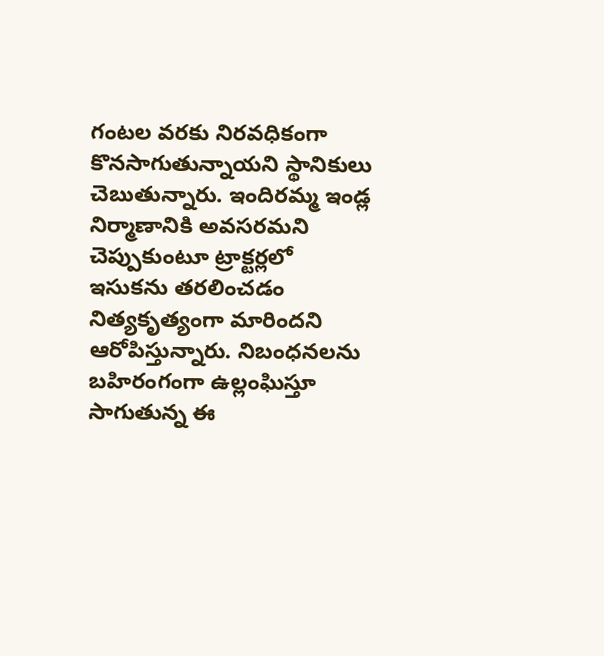గంటల వరకు నిరవధికంగా కొనసాగుతున్నాయని స్థానికులు చెబుతున్నారు. ఇందిరమ్మ ఇండ్ల నిర్మాణానికి అవసరమని చెప్పుకుంటూ ట్రాక్టర్లలో ఇసుకను తరలించడం నిత్యకృత్యంగా మారిందని ఆరోపిస్తున్నారు. నిబంధనలను బహిరంగంగా ఉల్లంఘిస్తూ సాగుతున్న ఈ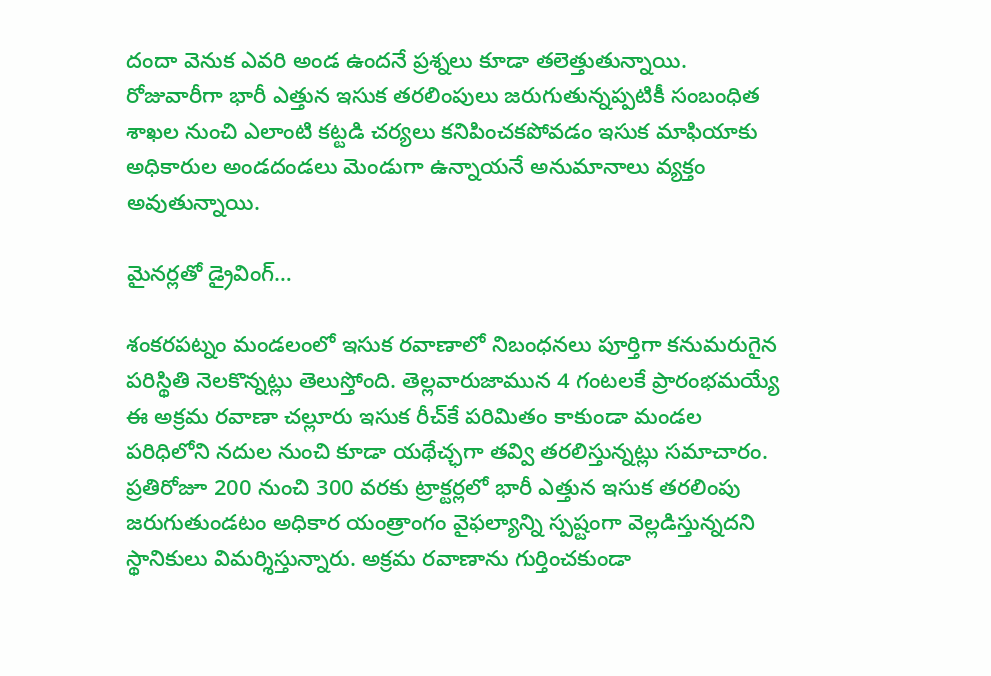దందా వెనుక ఎవరి అండ ఉందనే ప్రశ్నలు కూడా తలెత్తుతున్నాయి. రోజువారీగా భారీ ఎత్తున ఇసుక తరలింపులు జరుగుతున్నప్పటికీ సంబంధిత శాఖల నుంచి ఎలాంటి కట్టడి చర్యలు కనిపించకపోవడం ఇసుక మాఫియాకు అధికారుల అండదండలు మెండుగా ఉన్నాయనే అనుమానాలు వ్యక్తం అవుతున్నాయి.

మైనర్లతో డ్రైవింగ్…

శంకరపట్నం మండలంలో ఇసుక రవాణాలో నిబంధనలు పూర్తిగా కనుమరుగైన పరిస్థితి నెలకొన్నట్లు తెలుస్తోంది. తెల్లవారుజామున 4 గంటలకే ప్రారంభమయ్యే ఈ అక్రమ ర‌వాణా చల్లూరు ఇసుక రీచ్‌కే పరిమితం కాకుండా మండల పరిధిలోని నదుల నుంచి కూడా యథేచ్ఛగా తవ్వి తరలిస్తున్నట్లు సమాచారం. ప్రతిరోజూ 200 నుంచి 300 వరకు ట్రాక్టర్లలో భారీ ఎత్తున ఇసుక తరలింపు జరుగుతుండటం అధికార యంత్రాంగం వైఫల్యాన్ని స్పష్టంగా వెల్లడిస్తున్నదని స్థానికులు విమర్శిస్తున్నారు. అక్రమ రవాణాను గుర్తించకుండా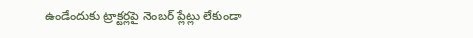ఉండేందుకు ట్రాక్టర్లపై నెంబర్ ప్లేట్లు లేకుండా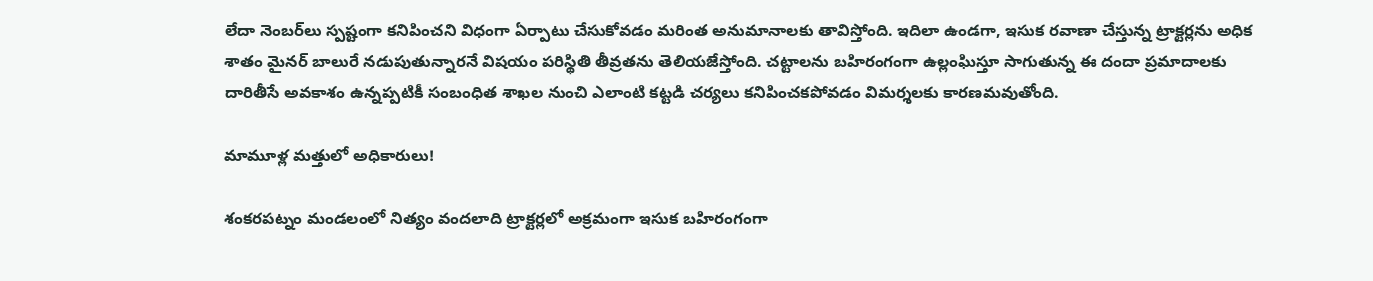లేదా నెంబర్‌లు స్పష్టంగా కనిపించని విధంగా ఏర్పాటు చేసుకోవడం మరింత అనుమానాలకు తావిస్తోంది. ఇదిలా ఉండగా, ఇసుక రవాణా చేస్తున్న ట్రాక్టర్లను అధిక శాతం మైనర్ బాలురే నడుపుతున్నారనే విషయం పరిస్థితి తీవ్రతను తెలియజేస్తోంది. చట్టాలను బహిరంగంగా ఉల్లంఘిస్తూ సాగుతున్న ఈ దందా ప్రమాదాలకు దారితీసే అవకాశం ఉన్నప్పటికీ సంబంధిత శాఖల నుంచి ఎలాంటి కట్టడి చర్యలు కనిపించకపోవడం విమర్శలకు కారణమవుతోంది.

మామూళ్ల మత్తులో అధికారులు!

శంకరపట్నం మండలంలో నిత్యం వందలాది ట్రాక్టర్లలో అక్రమంగా ఇసుక బహిరంగంగా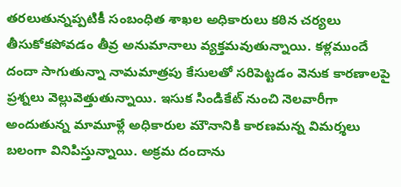తరలుతున్నప్పటికీ సంబంధిత శాఖల అధికారులు కఠిన చర్యలు తీసుకోకపోవడం తీవ్ర అనుమానాలు వ్యక్తమవుతున్నాయి. కళ్లముందే దందా సాగుతున్నా నామమాత్రపు కేసులతో సరిపెట్టడం వెనుక కారణాలపై ప్రశ్నలు వెల్లువెత్తుతున్నాయి. ఇసుక సిండికేట్ నుంచి నెలవారీగా అందుతున్న మామూళ్లే అధికారుల మౌనానికి కారణమన్న విమర్శలు బలంగా వినిపిస్తున్నాయి. అక్రమ దందాను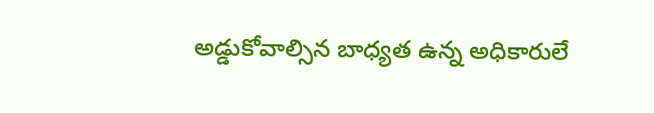అడ్డుకోవాల్సిన బాధ్యత ఉన్న అధికారులే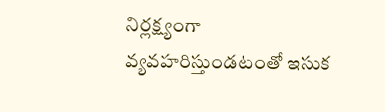నిర్లక్ష్యంగా వ్యవహరిస్తుండటంతో ఇసుక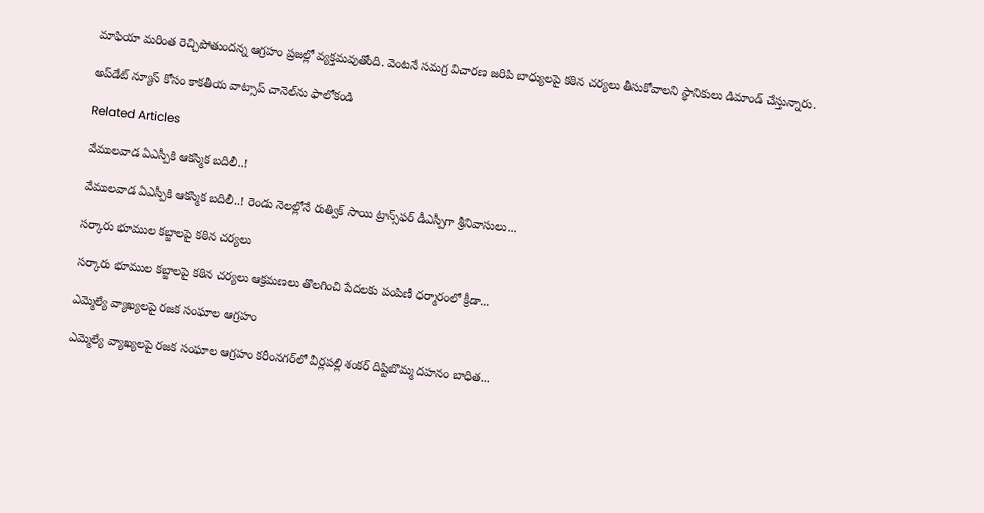మాఫియా మరింత రెచ్చిపోతుందన్న ఆగ్రహం ప్రజల్లో వ్యక్తమవుతోంది. వెంటనే సమగ్ర విచారణ జరిపి బాధ్యులపై కఠిన చర్యలు తీసుకోవాలని స్థానికులు డిమాండ్ చేస్తున్నారు.

అప్‌డేట్ న్యూస్ కోసం కాక‌తీయ వాట్సాప్ చానెల్‌ను ఫాలోకండి

Related Articles

వేములవాడ ఏఎస్పీకి ఆకస్మిక బదిలీ..!

వేములవాడ ఏఎస్పీకి ఆకస్మిక బదిలీ..! రెండు నెలల్లోనే రుత్విక్ సాయి ట్రాన్స్‌ఫర్ డీఎస్పీగా శ్రీనివాసులు...

సర్కారు భూముల కబ్జాలపై కఠిన చర్యలు

సర్కారు భూముల కబ్జాలపై కఠిన చర్యలు ఆక్రమణలు తొలగించి పేదలకు పంపిణీ ధర్మారంలో క్రీడా...

ఎమ్మెల్యే వ్యాఖ్యలపై రజక సంఘాల ఆగ్రహం

ఎమ్మెల్యే వ్యాఖ్యలపై రజక సంఘాల ఆగ్రహం కరీంనగర్‌లో వీర్లపల్లి శంకర్ దిష్టిబొమ్మ దహనం బాధిత...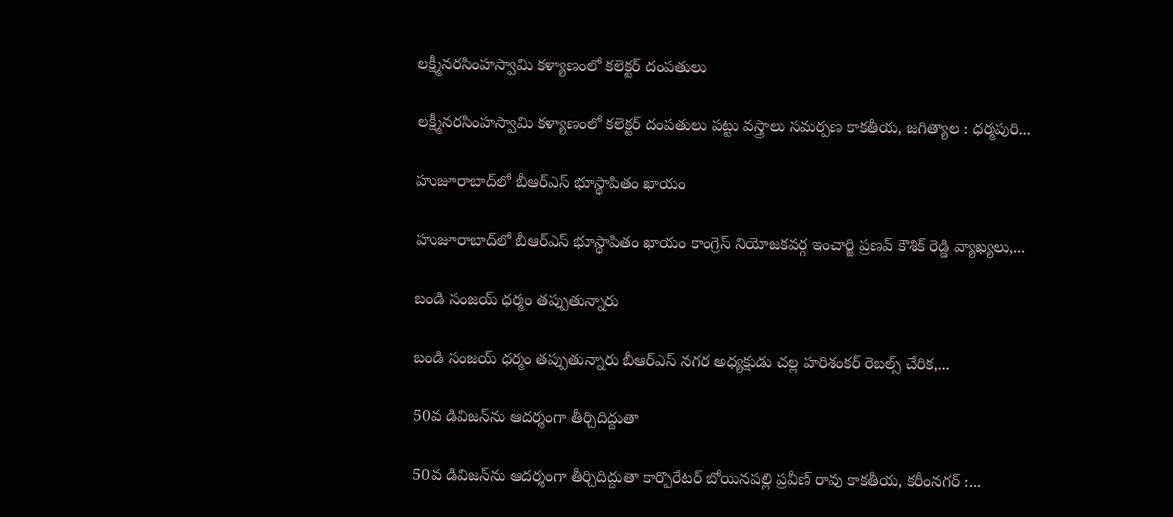లక్ష్మీనరసింహస్వామి కళ్యాణంలో కలెక్టర్ దంపతులు

లక్ష్మీనరసింహస్వామి కళ్యాణంలో కలెక్టర్ దంపతులు పట్టు వస్త్రాలు సమర్పణ కాక‌తీయ‌, జగిత్యాల : ధర్మపురి...

హుజూరాబాద్‌లో బీఆర్‌ఎస్ భూస్థాపితం ఖాయం

హుజూరాబాద్‌లో బీఆర్‌ఎస్ భూస్థాపితం ఖాయం కాంగ్రెస్ నియోజకవర్గ ఇంచార్జి ప్రణవ్ కౌశిక్ రెడ్డి వ్యాఖ్యలు,...

బండి సంజయ్ ధర్మం తప్పుతున్నారు

బండి సంజయ్ ధర్మం తప్పుతున్నారు బీఆర్‌ఎస్ నగర అధ్యక్షుడు చల్ల హరిశంకర్ రెబల్స్ చేరిక,...

50వ డివిజన్‌ను ఆదర్శంగా తీర్చిదిద్దుతా

50వ డివిజన్‌ను ఆదర్శంగా తీర్చిదిద్దుతా కార్పొరేటర్ బోయినపల్లి ప్రవీణ్ రావు కాక‌తీయ‌, కరీంనగర్ :...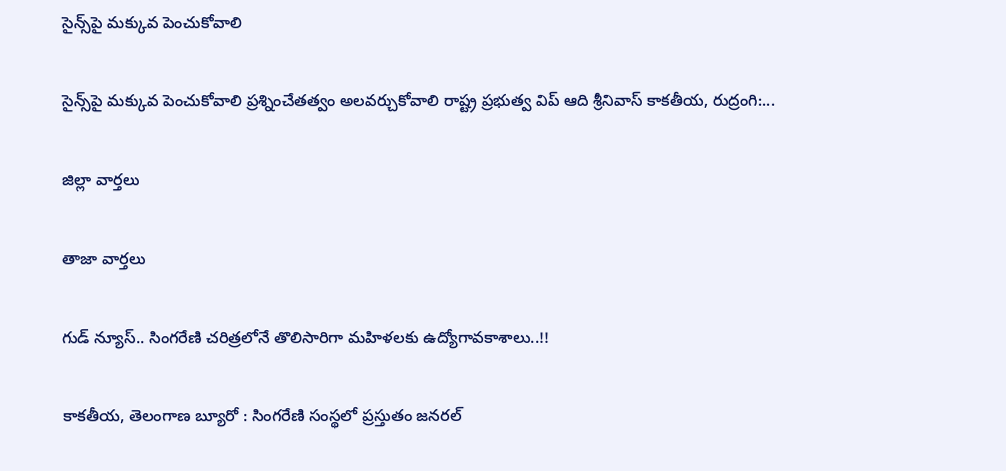సైన్స్‌పై మ‌క్కువ పెంచుకోవాలి

సైన్స్‌పై మ‌క్కువ పెంచుకోవాలి ప్రశ్నించేత‌త్వం అల‌వ‌ర్చుకోవాలి రాష్ట్ర ప్రభుత్వ విప్ ఆది శ్రీనివాస్ కాకతీయ, రుద్రంగి:...

జిల్లా వార్త‌లు

తాజా వార్త‌లు

గుడ్ న్యూస్.. సింగరేణి చరిత్రలోనే తొలిసారిగా మ‌హిళ‌ల‌కు ఉద్యోగావ‌కాశాలు..!!

కాక‌తీయ‌, తెలంగాణ బ్యూరో : సింగరేణి సంస్థలో ప్రస్తుతం జనరల్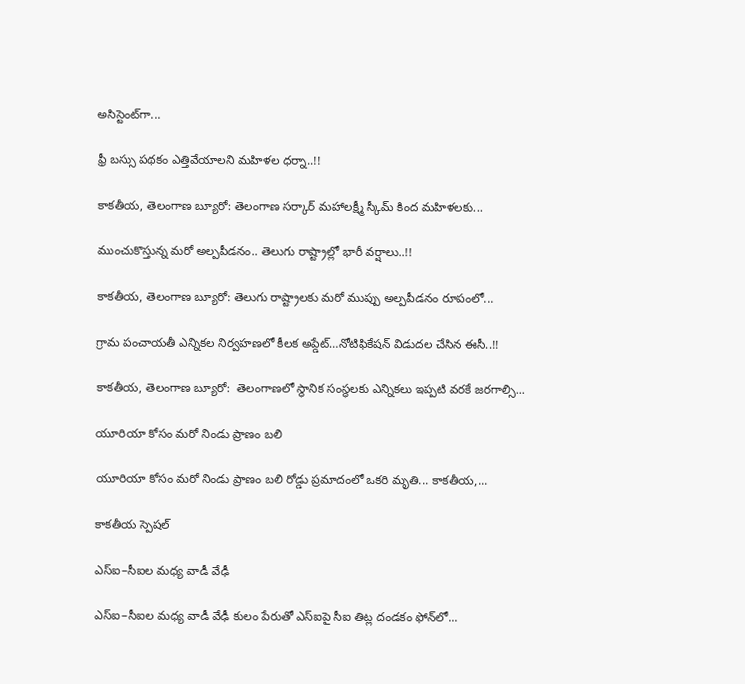అసిస్టెంట్‌గా...

ఫ్రీ బస్సు పథకం ఎత్తివేయాలని మహిళల ధర్నా..!!

కాకతీయ, తెలంగాణ బ్యూరో: తెలంగాణ సర్కార్ మహాలక్ష్మీ స్కీమ్ కింద మహిళలకు...

ముంచుకొస్తున్న మరో అల్పపీడనం.. తెలుగు రాష్ట్రాల్లో భారీ వర్షాలు..!!

కాకతీయ, తెలంగాణ బ్యూరో: తెలుగు రాష్ట్రాలకు మరో ముప్పు అల్పపీడనం రూపంలో...

గ్రామ పంచాయ‌తీ ఎన్నిక‌ల నిర్వ‌హ‌ణ‌లో కీల‌క అప్డేట్‌…నోటిఫికేషన్ విడుదల చేసిన ఈసీ..!!

కాకతీయ, తెలంగాణ బ్యూరో:  తెలంగాణలో స్థానిక సంస్థలకు ఎన్నికలు ఇప్పటి వరకే జరగాల్సి...

యూరియా కోసం మరో నిండు ప్రాణం బలి

యూరియా కోసం మరో నిండు ప్రాణం బలి రోడ్డు ప్రమాదంలో ఒకరి మృతి... కాకతీయ,...

కాక‌తీయ స్పెష‌ల్‌

ఎస్ఐ–సీఐల మ‌ధ్య వాడీ వేఢీ

ఎస్ఐ–సీఐల మ‌ధ్య వాడీ వేఢీ కులం పేరుతో ఎస్ఐపై సీఐ తిట్ల దండ‌కం ఫోన్‌లో...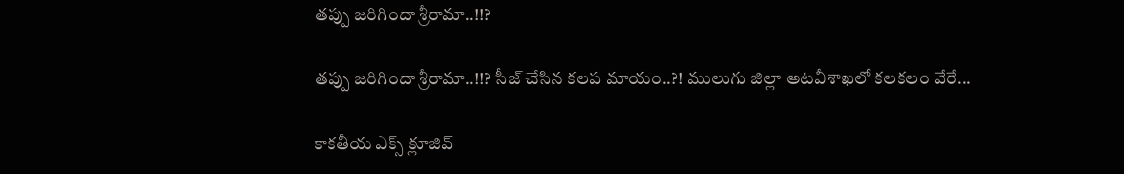త‌ప్పు జ‌రిగిందా శ్రీరామా..!!?

త‌ప్పు జ‌రిగిందా శ్రీరామా..!!? సీజ్ చేసిన క‌ల‌ప‌ మాయం..?! ములుగు జిల్లా అట‌వీశాఖ‌లో క‌ల‌క‌లం వేరే...

కాక‌తీయ ఎక్స్ క్లూజివ్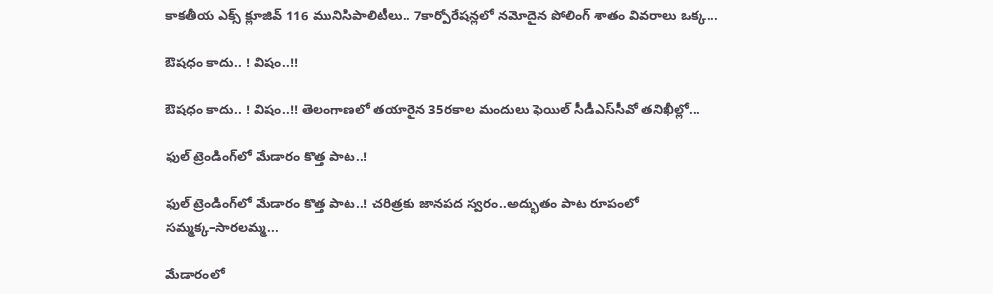కాక‌తీయ ఎక్స్ క్లూజివ్ 116 మునిసిపాలిటీలు.. 7కార్పోరేష‌న్ల‌లో న‌మోదైన పోలింగ్ శాతం వివ‌రాలు ఒక్క...

ఔష‌ధం కాదు.. ! విషం..!!

ఔష‌ధం కాదు.. ! విషం..!! తెలంగాణలో తయారైన 35ర‌కాల మందులు ఫెయిల్‌ సీడీఎస్‌సీవో తనిఖీల్లో...

ఫుల్ ట్రెండింగ్‌లో మేడారం కొత్త పాట..!

ఫుల్ ట్రెండింగ్‌లో మేడారం కొత్త పాట..! చరిత్రకు జానపద స్వరం..అద్భుతం పాట రూపంలో సమ్మక్క–సారలమ్మ...

మేడారంలో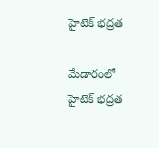హైటెక్ భద్రత

మేడారంలో హైటెక్ భద్రత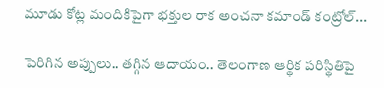మూడు కోట్ల మందికిపైగా భక్తుల రాక అంచనా కమాండ్ కంట్రోల్...

పెరిగిన అప్పులు.. తగ్గిన ఆదాయం.. తెలంగాణ ఆర్థిక పరిస్థితిపై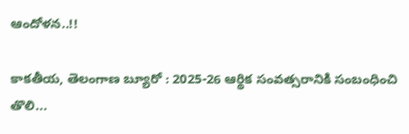ఆందోళన..!!

కాకతీయ, తెలంగాణ బ్యూరో : 2025-26 ఆర్థిక సంవత్సరానికి సంబంధించి తొలి...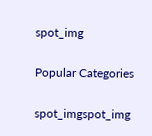spot_img

Popular Categories

spot_imgspot_img